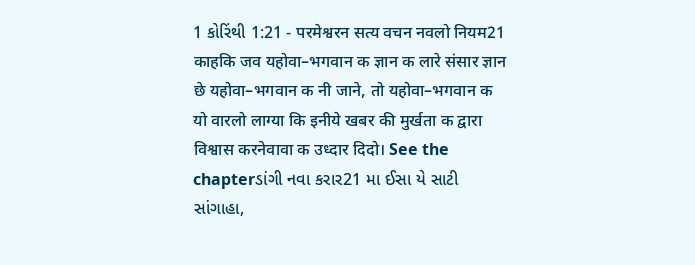1 કોરિંથી 1:21 - परमेश्वरन सत्य वचन नवलो नियम21 काहकि जव यहोवा–भगवान क ज्ञान क लारे संसार ज्ञान छे यहोवा–भगवान क नी जाने, तो यहोवा–भगवान क यो वारलो लाग्या कि इनीये खबर की मुर्खता क द्वारा विश्वास करनेवावा क उध्दार दिदो। See the chapterડાંગી નવા કરાર21 મા ઈસા યે સાટી સાંગાહા,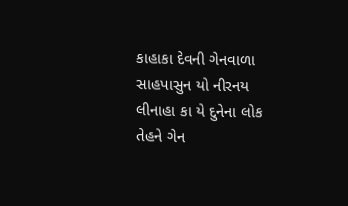કાહાકા દેવની ગેનવાળા સાહપાસુન યો નીરનય લીનાહા કા યે દુનેના લોક તેહને ગેન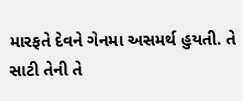મારફતે દેવને ગેનમા અસમર્થ હુયતી. તે સાટી તેની તે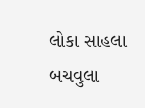લોકા સાહલા બચવુલા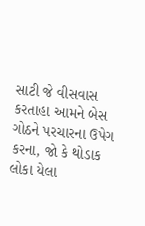સાટી જે વીસવાસ કરતાહા આમને બેસ ગોઠને પરચારના ઉપેગ કરના, જો કે થોડાક લોકા યેલા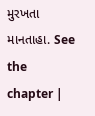મુરખતા માનતાહા. See the chapter |